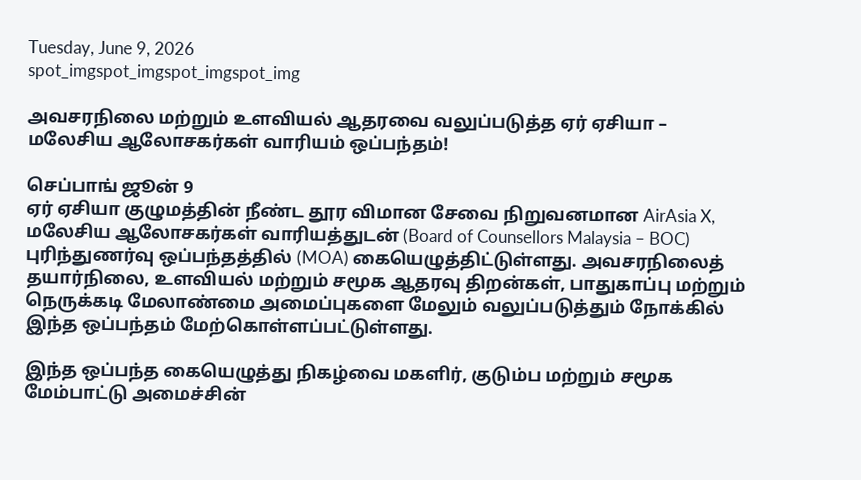Tuesday, June 9, 2026
spot_imgspot_imgspot_imgspot_img

அவசரநிலை மற்றும் உளவியல் ஆதரவை வலுப்படுத்த ஏர் ஏசியா – மலேசிய ஆலோசகர்கள் வாரியம் ஒப்பந்தம்!

செப்பாங் ஜூன் 9
ஏர் ஏசியா குழுமத்தின் நீண்ட தூர விமான சேவை நிறுவனமான AirAsia X, மலேசிய ஆலோசகர்கள் வாரியத்துடன் (Board of Counsellors Malaysia – BOC) புரிந்துணர்வு ஒப்பந்தத்தில் (MOA) கையெழுத்திட்டுள்ளது. அவசரநிலைத் தயார்நிலை, உளவியல் மற்றும் சமூக ஆதரவு திறன்கள், பாதுகாப்பு மற்றும் நெருக்கடி மேலாண்மை அமைப்புகளை மேலும் வலுப்படுத்தும் நோக்கில் இந்த ஒப்பந்தம் மேற்கொள்ளப்பட்டுள்ளது.

இந்த ஒப்பந்த கையெழுத்து நிகழ்வை மகளிர், குடும்ப மற்றும் சமூக மேம்பாட்டு அமைச்சின்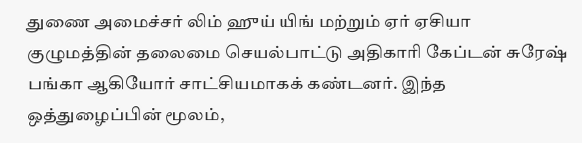துணை அமைச்சர் லிம் ஹுய் யிங் மற்றும் ஏர் ஏசியா குழுமத்தின் தலைமை செயல்பாட்டு அதிகாரி கேப்டன் சுரேஷ் பங்கா ஆகியோர் சாட்சியமாகக் கண்டனர். இந்த ஒத்துழைப்பின் மூலம்,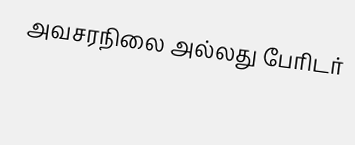அவசரநிலை அல்லது பேரிடர்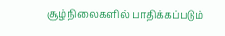சூழ்நிலைகளில் பாதிக்கப்படும்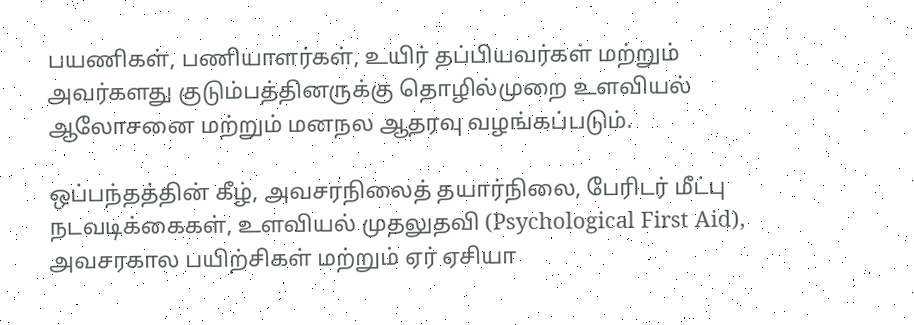பயணிகள், பணியாளர்கள், உயிர் தப்பியவர்கள் மற்றும் அவர்களது குடும்பத்தினருக்கு தொழில்முறை உளவியல் ஆலோசனை மற்றும் மனநல ஆதரவு வழங்கப்படும்.

ஒப்பந்தத்தின் கீழ், அவசரநிலைத் தயார்நிலை, பேரிடர் மீட்பு நடவடிக்கைகள், உளவியல் முதலுதவி (Psychological First Aid), அவசரகால பயிற்சிகள் மற்றும் ஏர் ஏசியா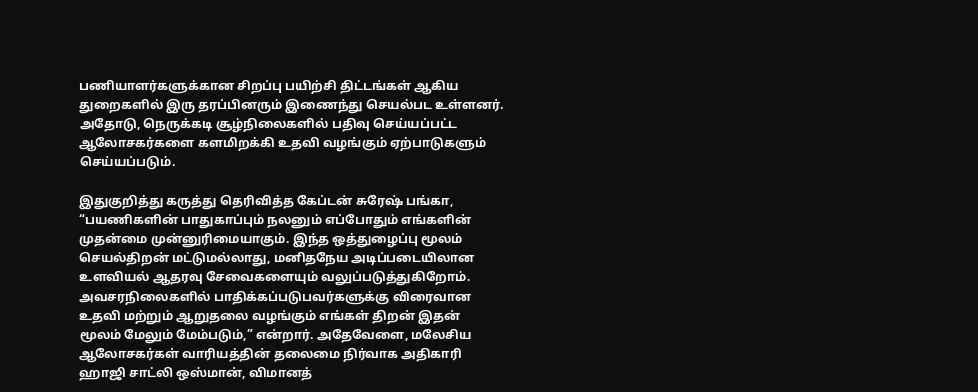பணியாளர்களுக்கான சிறப்பு பயிற்சி திட்டங்கள் ஆகிய துறைகளில் இரு தரப்பினரும் இணைந்து செயல்பட உள்ளனர். அதோடு, நெருக்கடி சூழ்நிலைகளில் பதிவு செய்யப்பட்ட ஆலோசகர்களை களமிறக்கி உதவி வழங்கும் ஏற்பாடுகளும் செய்யப்படும்.

இதுகுறித்து கருத்து தெரிவித்த கேப்டன் சுரேஷ் பங்கா, “பயணிகளின் பாதுகாப்பும் நலனும் எப்போதும் எங்களின் முதன்மை முன்னுரிமையாகும். இந்த ஒத்துழைப்பு மூலம் செயல்திறன் மட்டுமல்லாது, மனிதநேய அடிப்படையிலான உளவியல் ஆதரவு சேவைகளையும் வலுப்படுத்துகிறோம். அவசரநிலைகளில் பாதிக்கப்படுபவர்களுக்கு விரைவான உதவி மற்றும் ஆறுதலை வழங்கும் எங்கள் திறன் இதன் மூலம் மேலும் மேம்படும்,” என்றார். அதேவேளை, மலேசிய ஆலோசகர்கள் வாரியத்தின் தலைமை நிர்வாக அதிகாரி ஹாஜி சாட்லி ஒஸ்மான், விமானத்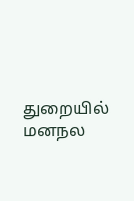துறையில் மனநல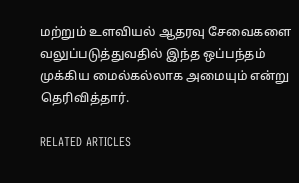மற்றும் உளவியல் ஆதரவு சேவைகளை வலுப்படுத்துவதில் இந்த ஒப்பந்தம் முக்கிய மைல்கல்லாக அமையும் என்று தெரிவித்தார்.

RELATED ARTICLES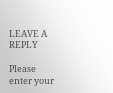LEAVE A REPLY

Please enter your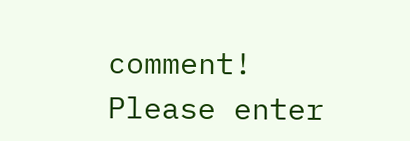comment!
Please enter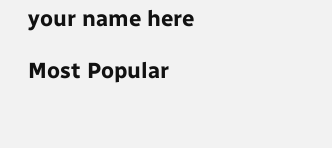your name here

Most Popular